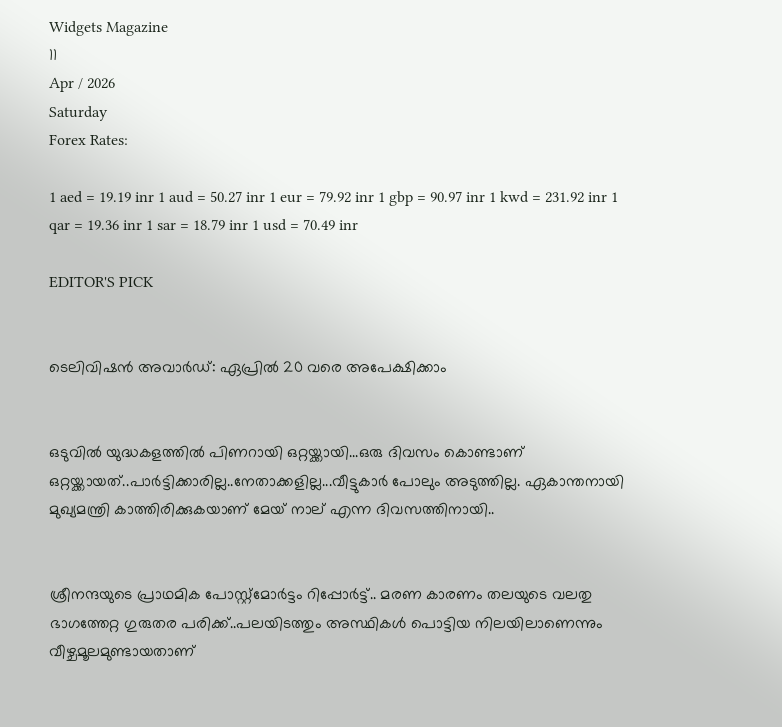Widgets Magazine
11
Apr / 2026
Saturday
Forex Rates:

1 aed = 19.19 inr 1 aud = 50.27 inr 1 eur = 79.92 inr 1 gbp = 90.97 inr 1 kwd = 231.92 inr 1 qar = 19.36 inr 1 sar = 18.79 inr 1 usd = 70.49 inr

EDITOR'S PICK


ടെലിവിഷന്‍ അവാര്‍ഡ്: ഏപ്രില്‍ 20 വരെ അപേക്ഷിക്കാം


ഒടുവിൽ യുദ്ധകളത്തിൽ പിണറായി ഒറ്റയ്ക്കായി...ഒരു ദിവസം കൊണ്ടാണ് ഒറ്റയ്ക്കായത്..പാർട്ടിക്കാരില്ല..നേതാക്കളില്ല...വീട്ടുകാർ പോലും അടുത്തില്ല. ഏകാന്തനായി മുഖ്യമന്ത്രി കാത്തിരിക്കുകയാണ് മേയ് നാല് എന്ന ദിവസത്തിനായി..


ശ്രീനന്ദയുടെ പ്രാഥമിക പോസ്റ്റ്‌മോര്‍ട്ടം റിപ്പോര്‍ട്ട്.. മരണ കാരണം തലയുടെ വലതു ഭാഗത്തേറ്റ ഗുരുതര പരിക്ക്..പലയിടത്തും അസ്ഥികള്‍ പൊട്ടിയ നിലയിലാണെന്നും വീഴ്ചമൂലമുണ്ടായതാണ്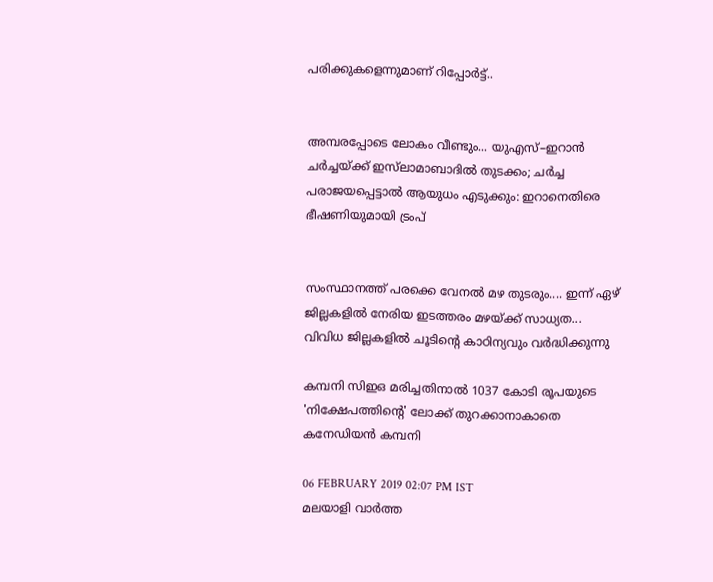പരിക്കുകളെന്നുമാണ് റിപ്പോര്‍ട്ട്..


അമ്പരപ്പോടെ ലോകം വീണ്ടും... യുഎസ്–ഇറാൻ ചർച്ചയ്ക്ക് ഇസ്‌ലാമാബാദിൽ തുടക്കം; ചർച്ച പരാജയപ്പെട്ടാൽ ആയുധം എടുക്കും: ഇറാനെതിരെ ഭീഷണിയുമായി ട്രംപ്


സംസ്ഥാനത്ത് പരക്കെ വേനൽ മഴ തുടരും.... ഇന്ന് ഏഴ് ജില്ലകളിൽ നേരിയ ഇടത്തരം മഴയ്ക്ക് സാധ്യത... വിവിധ ജില്ലകളിൽ ചൂടിന്റെ കാഠിന്യവും വർദ്ധിക്കുന്നു

കമ്പനി സിഇഒ മരിച്ചതിനാല്‍ 1037 കോടി രൂപയുടെ 'നിക്ഷേപത്തിന്റെ' ലോക്ക് തുറക്കാനാകാതെ കനേഡിയന്‍ കമ്പനി

06 FEBRUARY 2019 02:07 PM IST
മലയാളി വാര്‍ത്ത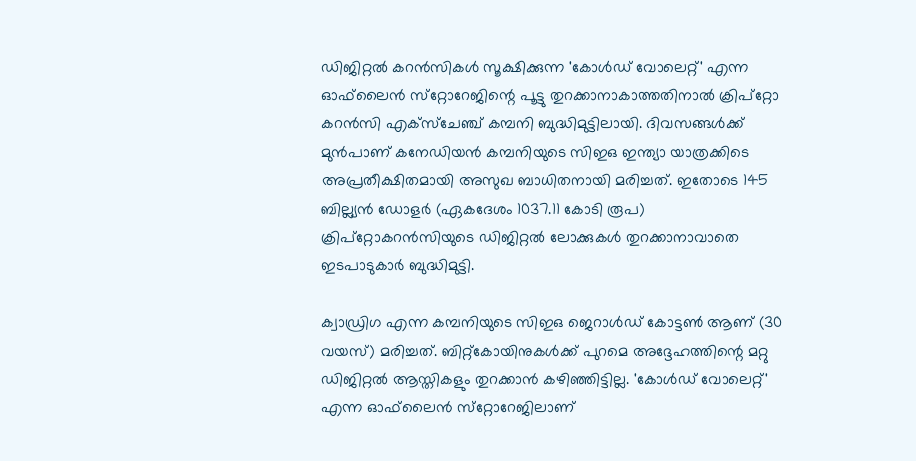ഡിജിറ്റല്‍ കറന്‍സികള്‍ സൂക്ഷിക്കുന്ന 'കോള്‍ഡ് വോലെറ്റ്' എന്ന ഓഫ്‌ലൈന്‍ സ്‌റ്റോറേജിന്റെ പൂട്ടു തുറക്കാനാകാത്തതിനാല്‍ ക്രിപ്‌റ്റോ കറന്‍സി എക്‌സ്‌ചേഞ്ച് കമ്പനി ബുദ്ധിമുട്ടിലായി. ദിവസങ്ങള്‍ക്ക് മുന്‍പാണ് കനേഡിയന്‍ കമ്പനിയുടെ സിഇഒ ഇന്ത്യാ യാത്രക്കിടെ അപ്രതീക്ഷിതമായി അസുഖ ബാധിതനായി മരിച്ചത്. ഇതോടെ 145 ബില്ല്യന്‍ ഡോളര്‍ (ഏകദേശം 1037.11 കോടി രൂപ) ക്രിപ്‌റ്റോകറന്‍സിയുടെ ഡിജിറ്റല്‍ ലോക്കുകള്‍ തുറക്കാനാവാതെ ഇടപാടുകാര്‍ ബുദ്ധിമുട്ടി.

ക്വാഡ്രിഗ എന്ന കമ്പനിയുടെ സിഇഒ ജെറാള്‍ഡ് കോട്ടണ്‍ ആണ് (30 വയസ്) മരിച്ചത്. ബിറ്റ്‌കോയിനുകള്‍ക്ക് പുറമെ അദ്ദേഹത്തിന്റെ മറ്റു ഡിജിറ്റല്‍ ആസ്തികളും തുറക്കാന്‍ കഴിഞ്ഞിട്ടില്ല. 'കോള്‍ഡ് വോലെറ്റ്' എന്ന ഓഫ്‌ലൈന്‍ സ്‌റ്റോറേജിലാണ്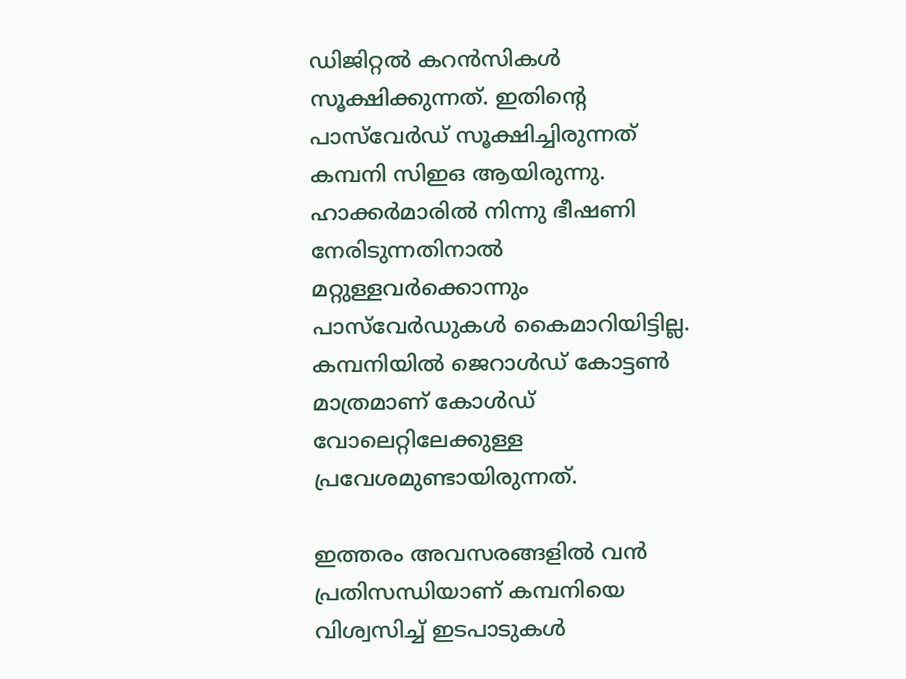ഡിജിറ്റല്‍ കറന്‍സികള്‍ സൂക്ഷിക്കുന്നത്. ഇതിന്റെ പാസ്‌വേര്‍ഡ് സൂക്ഷിച്ചിരുന്നത് കമ്പനി സിഇഒ ആയിരുന്നു. ഹാക്കര്‍മാരില്‍ നിന്നു ഭീഷണി നേരിടുന്നതിനാല്‍ മറ്റുള്ളവര്‍ക്കൊന്നും പാസ്‌വേര്‍ഡുകള്‍ കൈമാറിയിട്ടില്ല. കമ്പനിയില്‍ ജെറാള്‍ഡ് കോട്ടണ്‍ മാത്രമാണ് കോള്‍ഡ് വോലെറ്റിലേക്കുള്ള പ്രവേശമുണ്ടായിരുന്നത്.

ഇത്തരം അവസരങ്ങളില്‍ വന്‍ പ്രതിസന്ധിയാണ് കമ്പനിയെ വിശ്വസിച്ച് ഇടപാടുകള്‍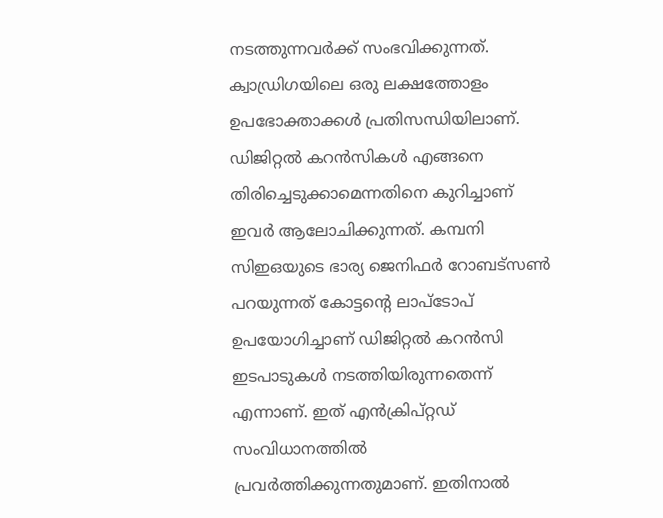നടത്തുന്നവര്‍ക്ക് സംഭവിക്കുന്നത്. ക്വാഡ്രിഗയിലെ ഒരു ലക്ഷത്തോളം ഉപഭോക്താക്കള്‍ പ്രതിസന്ധിയിലാണ്. ഡിജിറ്റല്‍ കറന്‍സികള്‍ എങ്ങനെ തിരിച്ചെടുക്കാമെന്നതിനെ കുറിച്ചാണ് ഇവര്‍ ആലോചിക്കുന്നത്. കമ്പനി സിഇഒയുടെ ഭാര്യ ജെനിഫര്‍ റോബട്‌സണ്‍ പറയുന്നത് കോട്ടന്റെ ലാപ്‌ടോപ് ഉപയോഗിച്ചാണ് ഡിജിറ്റല്‍ കറന്‍സി ഇടപാടുകള്‍ നടത്തിയിരുന്നതെന്ന് എന്നാണ്. ഇത് എന്‍ക്രിപ്റ്റഡ് സംവിധാനത്തില്‍ പ്രവര്‍ത്തിക്കുന്നതുമാണ്. ഇതിനാല്‍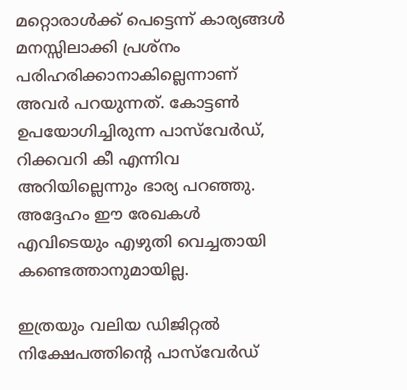മറ്റൊരാള്‍ക്ക് പെട്ടെന്ന് കാര്യങ്ങള്‍ മനസ്സിലാക്കി പ്രശ്‌നം പരിഹരിക്കാനാകില്ലെന്നാണ് അവര്‍ പറയുന്നത്. കോട്ടണ്‍ ഉപയോഗിച്ചിരുന്ന പാസ്‌വേര്‍ഡ്, റിക്കവറി കീ എന്നിവ അറിയില്ലെന്നും ഭാര്യ പറഞ്ഞു. അദ്ദേഹം ഈ രേഖകള്‍ എവിടെയും എഴുതി വെച്ചതായി കണ്ടെത്താനുമായില്ല.

ഇത്രയും വലിയ ഡിജിറ്റല്‍ നിക്ഷേപത്തിന്റെ പാസ്‌വേര്‍ഡ്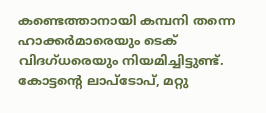കണ്ടെത്താനായി കമ്പനി തന്നെ ഹാക്കര്‍മാരെയും ടെക് വിദഗ്ധരെയും നിയമിച്ചിട്ടുണ്ട്. കോട്ടന്റെ ലാപ്‌ടോപ്, മറ്റു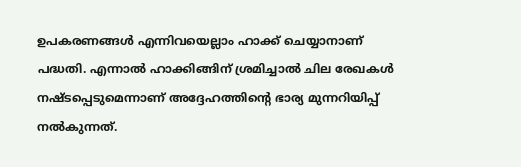ഉപകരണങ്ങള്‍ എന്നിവയെല്ലാം ഹാക്ക് ചെയ്യാനാണ് പദ്ധതി. എന്നാല്‍ ഹാക്കിങ്ങിന് ശ്രമിച്ചാല്‍ ചില രേഖകള്‍ നഷ്ടപ്പെടുമെന്നാണ് അദ്ദേഹത്തിന്റെ ഭാര്യ മുന്നറിയിപ്പ് നല്‍കുന്നത്.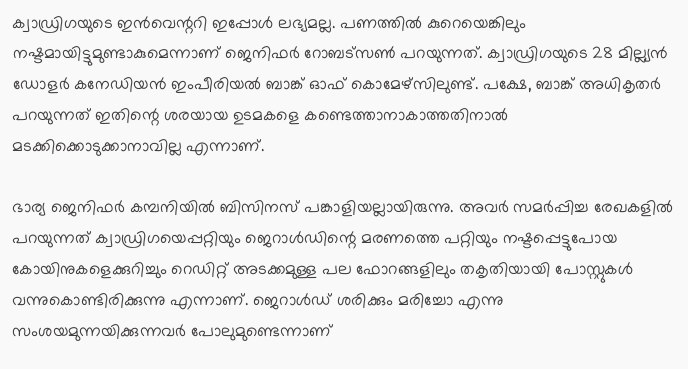ക്വാഡ്രിഗയുടെ ഇന്‍വെന്ററി ഇപ്പോള്‍ ലഭ്യമല്ല. പണത്തില്‍ കുറെയെങ്കിലും നഷ്ടമായിട്ടുമുണ്ടാകുമെന്നാണ് ജെനിഫര്‍ റോബട്‌സണ്‍ പറയുന്നത്. ക്വാഡ്രിഗയുടെ 28 മില്ല്യന്‍ ഡോളര്‍ കനേഡിയന്‍ ഇംപീരിയല്‍ ബാങ്ക് ഓഫ് കൊമേഴ്‌സിലുണ്ട്. പക്ഷേ, ബാങ്ക് അധികൃതര്‍ പറയുന്നത് ഇതിന്റെ ശരയായ ഉടമകളെ കണ്ടെത്താനാകാത്തതിനാല്‍ മടക്കിക്കൊടുക്കാനാവില്ല എന്നാണ്.

ഭാര്യ ജെനിഫര്‍ കമ്പനിയില്‍ ബിസിനസ് പങ്കാളിയല്ലായിരുന്നു. അവര്‍ സമര്‍പ്പിച്ച രേഖകളില്‍ പറയുന്നത് ക്വാഡ്രിഗയെപ്പറ്റിയും ജെറാള്‍ഡിന്റെ മരണത്തെ പറ്റിയും നഷ്ടപ്പെട്ടുപോയ കോയിനുകളെക്കുറിച്ചും റെഡിറ്റ് അടക്കമുള്ള പല ഫോറങ്ങളിലും തകൃതിയായി പോസ്റ്റുകള്‍ വന്നുകൊണ്ടിരിക്കുന്നു എന്നാണ്. ജെറാള്‍ഡ് ശരിക്കും മരിച്ചോ എന്നു സംശയമുന്നയിക്കുന്നവര്‍ പോലുമുണ്ടെന്നാണ്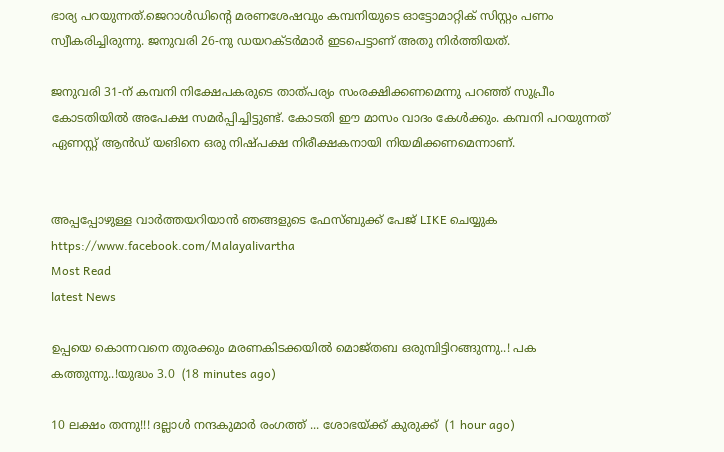ഭാര്യ പറയുന്നത്.ജെറാള്‍ഡിന്റെ മരണശേഷവും കമ്പനിയുടെ ഓട്ടോമാറ്റിക് സിസ്റ്റം പണം സ്വീകരിച്ചിരുന്നു. ജനുവരി 26-നു ഡയറക്ടര്‍മാര്‍ ഇടപെട്ടാണ് അതു നിര്‍ത്തിയത്.

ജനുവരി 31-ന് കമ്പനി നിക്ഷേപകരുടെ താത്പര്യം സംരക്ഷിക്കണമെന്നു പറഞ്ഞ് സുപ്രീം കോടതിയില്‍ അപേക്ഷ സമര്‍പ്പിച്ചിട്ടുണ്ട്. കോടതി ഈ മാസം വാദം കേള്‍ക്കും. കമ്പനി പറയുന്നത് ഏണസ്റ്റ് ആന്‍ഡ് യങിനെ ഒരു നിഷ്പക്ഷ നിരീക്ഷകനായി നിയമിക്കണമെന്നാണ്.


അപ്പപ്പോഴുള്ള വാര്‍ത്തയറിയാന്‍ ഞങ്ങളുടെ ഫേസ്‌ബുക്ക്‌ പേജ് LIKE ചെയ്യുക
https://www.facebook.com/Malayalivartha
Most Read
latest News

ഉപ്പയെ കൊന്നവനെ തുരക്കും മരണകിടക്കയിൽ മൊജ്തബ ഒരുമ്പിട്ടിറങ്ങുന്നു..! പക കത്തുന്നു..!യുദ്ധം 3.0  (18 minutes ago)

10 ലക്ഷം തന്നു!!! ദല്ലാൾ നന്ദകുമാർ രംഗത്ത് ... ശോഭയ്ക്ക് കുരുക്ക്  (1 hour ago)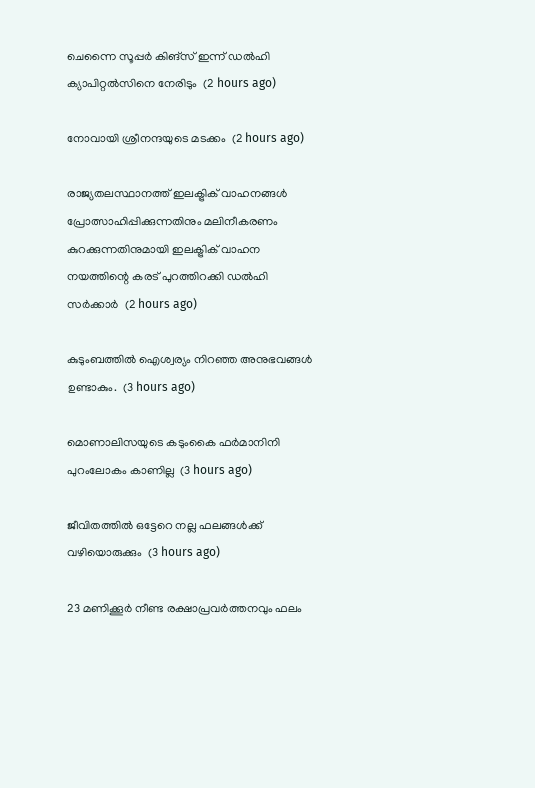ചെന്നൈ സൂപ്പർ കിങ്‌സ് ഇന്ന് ഡൽഹി ക്യാപിറ്റൽസിനെ നേരിടും  (2 hours ago)

നോവായി ശ്രീനന്ദയുടെ മടക്കം  (2 hours ago)

രാജ്യതലസ്ഥാനത്ത് ഇലക്ട്രിക് വാഹനങ്ങൾ പ്രോത്സാഹിപ്പിക്കുന്നതിനും മലിനീകരണം കുറക്കുന്നതിനുമായി ഇലക്ട്രിക് വാഹന നയത്തിന്റെ കരട് പുറത്തിറക്കി ഡൽഹി സർക്കാർ  (2 hours ago)

കുടുംബത്തിൽ ഐശ്വര്യം നിറഞ്ഞ അനുഭവങ്ങൾ ഉണ്ടാകും.  (3 hours ago)

മൊണാലിസയുടെ കടുംകൈ ഫർമാനിനി പുറംലോകം കാണില്ല  (3 hours ago)

ജീവിതത്തിൽ ഒട്ടേറെ നല്ല ഫലങ്ങൾക്ക് വഴിയൊരുക്കും  (3 hours ago)

23 മണിക്കൂർ നീണ്ട രക്ഷാപ്രവർത്തനവും ഫലം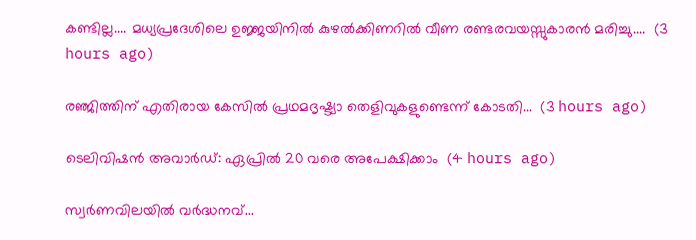കണ്ടില്ല.... മധ്യപ്രദേശിലെ ഉജ്ജയിനിൽ കുഴൽക്കിണറിൽ വീണ രണ്ടരവയസ്സുകാരൻ മരിച്ചു....  (3 hours ago)

രഞ്ജിത്തിന് എതിരായ കേസിൽ പ്രഥമദൃഷ്ട്യാ തെളിവുകളുണ്ടെന്ന് കോടതി...  (3 hours ago)

ടെലിവിഷന്‍ അവാര്‍ഡ്: ഏപ്രില്‍ 20 വരെ അപേക്ഷിക്കാം  (4 hours ago)

സ്വര്‍ണവിലയില്‍ വർദ്ധനവ്...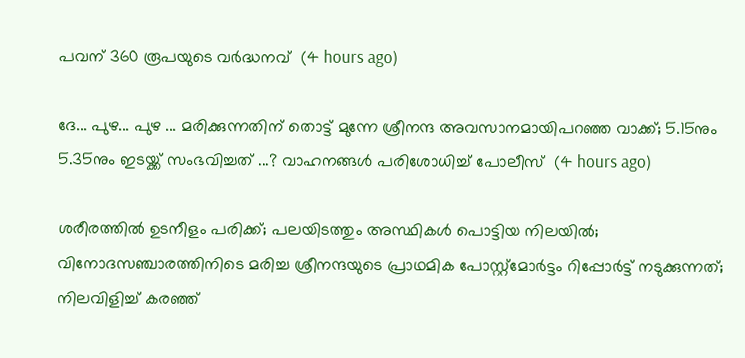പവന് 360 രൂപയുടെ വർദ്ധനവ്  (4 hours ago)

ദേ... പുഴ... പുഴ ... മരിക്കുന്നതിന് തൊട്ട് മുന്നേ ശ്രീനന്ദ അവസാനമായിപറഞ്ഞ വാക്ക്; 5.15നും 5.35നും ഇടയ്ക്ക് സംഭവിച്ചത് ...? വാഹനങ്ങൾ പരിശോധിച്ച് പോലീസ്  (4 hours ago)

ശരീരത്തിൽ ഉടനീളം പരിക്ക്; പലയിടത്തും അസ്ഥികൾ പൊട്ടിയ നിലയിൽ; വിനോദസഞ്ചാരത്തിനിടെ മരിച്ച ശ്രീനന്ദയുടെ പ്രാഥമിക പോസ്റ്റ്മോർട്ടം റിപ്പോർട്ട് നടുക്കുന്നത്; നിലവിളിച്ച് കരഞ്ഞ്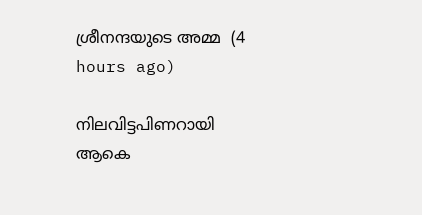ശ്രീനന്ദയുടെ അമ്മ  (4 hours ago)

നിലവിട്ടപിണറായി ആകെ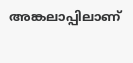അങ്കലാപ്പിലാണ്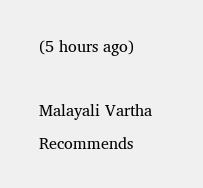(5 hours ago)

Malayali Vartha Recommends